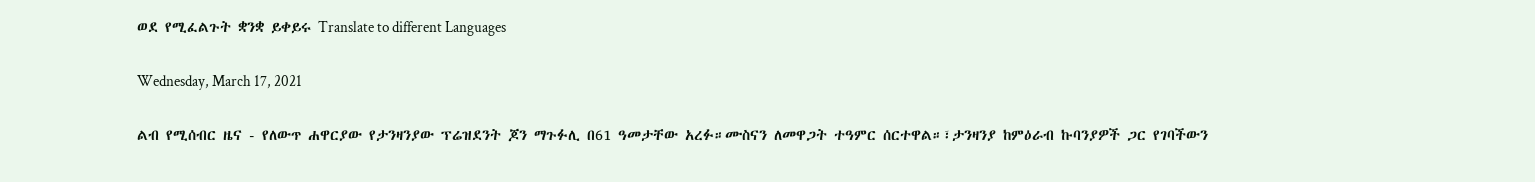ወደ የሚፈልጉት ቋንቋ ይቀይሩ Translate to different Languages

Wednesday, March 17, 2021

ልብ የሚሰብር ዜና - የለውጥ ሐዋርያው የታንዛንያው ፕሬዝደንት ጆን ማጉፉሊ በ61 ዓመታቸው አረፉ።ሙስናን ለመዋጋት ተዓምር ሰርተዋል።፣ታንዛንያ ከምዕራብ ኩባንያዎች ጋር የገባችውን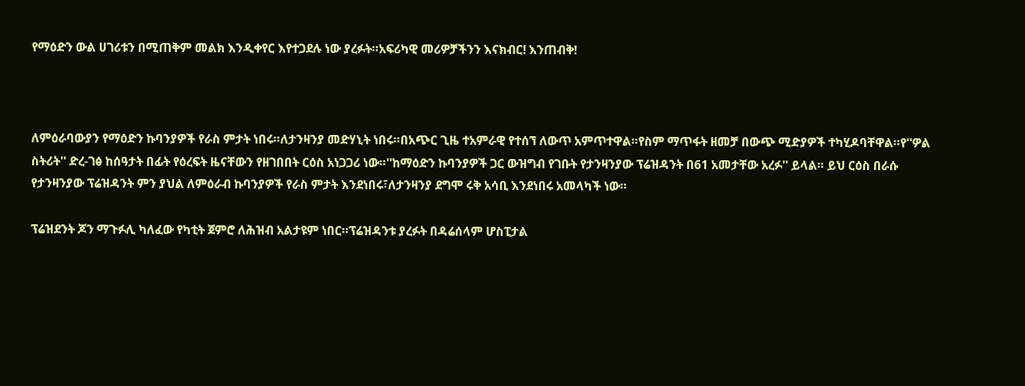የማዕድን ውል ሀገሪቱን በሚጠቅም መልክ እንዲቀየር እየተጋደሉ ነው ያረፉት።አፍሪካዊ መሪዎቻችንን እናክብር! እንጠብቅ!



ለምዕራባውያን የማዕድን ኩባንያዎች የራስ ምታት ነበሩ።ለታንዛንያ መድሃኒት ነበሩ።በአጭር ጊዜ ተአምራዊ የተሰኘ ለውጥ አምጥተዋል።የስም ማጥፋት ዘመቻ በውጭ ሚድያዎች ተካሂዶባቸዋል።የ''ዎል ስትሪት'' ድረ-ገፅ ከሰዓታት በፊት የዕረፍት ዜናቸውን የዘገበበት ርዕስ አነጋጋሪ ነው።''ከማዕድን ኩባንያዎች ጋር ውዝግብ የገቡት የታንዛንያው ፕሬዝዳንት በ61 አመታቸው አረፉ'' ይላል። ይህ ርዕስ በራሱ የታንዛንያው ፕሬዝዳንት ምን ያህል ለምዕራብ ኩባንያዎች የራስ ምታት እንደነበሩ፣ለታንዛንያ ደግሞ ሩቅ አሳቢ እንደነበሩ አመላካች ነው።

ፕሬዝደንት ጆን ማጉፉሊ ካለፈው የካቲት ጀምሮ ለሕዝብ አልታዩም ነበር።ፕሬዝዳንቱ ያረፉት በዳሬሰላም ሆስፒታል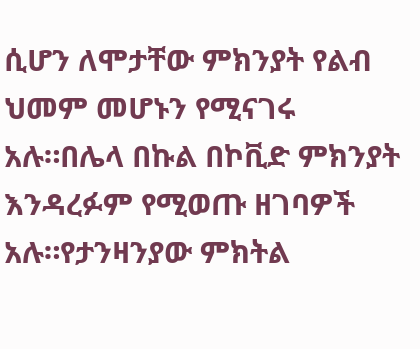ሲሆን ለሞታቸው ምክንያት የልብ ህመም መሆኑን የሚናገሩ አሉ።በሌላ በኩል በኮቪድ ምክንያት እንዳረፉም የሚወጡ ዘገባዎች አሉ።የታንዛንያው ምክትል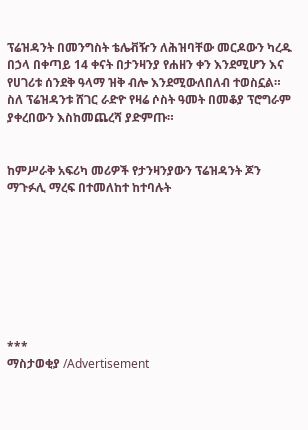ፕሬዝዳንት በመንግስት ቴሌቭዥን ለሕዝባቸው መርዶውን ካረዱ በኃላ በቀጣይ 14 ቀናት በታንዛንያ የሐዘን ቀን እንደሚሆን እና የሀገሪቱ ሰንደቅ ዓላማ ዝቅ ብሎ እንደሚውለበለብ ተወስኗል።
ስለ ፕሬዝዳንቱ ሸገር ራድዮ የዛሬ ሶስት ዓመት በመቆያ ፕሮግራም ያቀረበውን እስከመጨረሻ ያድምጡ።


ከምሥራቅ አፍሪካ መሪዎች የታንዛንያውን ፕሬዝዳንት ጆን ማጉፉሊ ማረፍ በተመለከተ ከተባሉት








***
ማስታወቂያ /Advertisement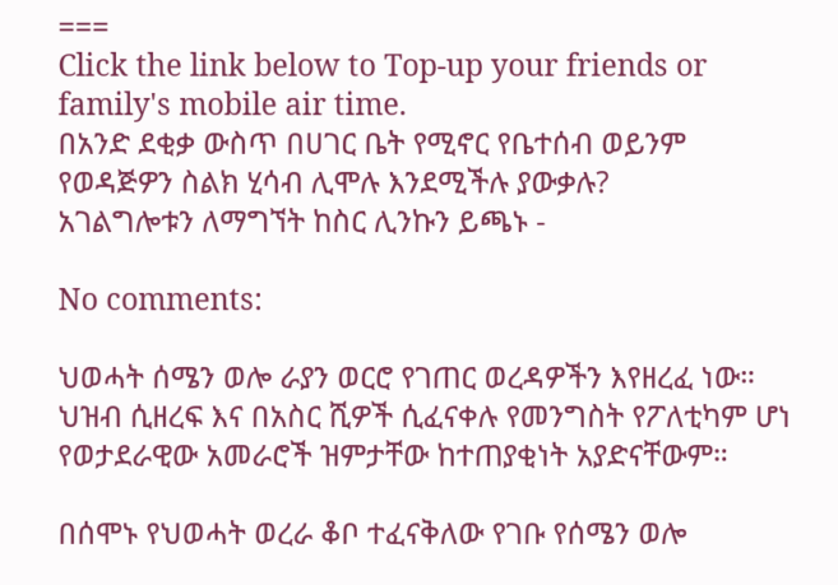===
Click the link below to Top-up your friends or family's mobile air time.
በአንድ ደቂቃ ውስጥ በሀገር ቤት የሚኖር የቤተሰብ ወይንም የወዳጅዎን ስልክ ሂሳብ ሊሞሉ እንደሚችሉ ያውቃሉ?
አገልግሎቱን ለማግኘት ከስር ሊንኩን ይጫኑ -

No comments:

ህወሓት ሰሜን ወሎ ራያን ወርሮ የገጠር ወረዳዎችን እየዘረፈ ነው። ህዝብ ሲዘረፍ እና በአስር ሺዎች ሲፈናቀሉ የመንግስት የፖለቲካም ሆነ የወታደራዊው አመራሮች ዝምታቸው ከተጠያቂነት አያድናቸውም።

በሰሞኑ የህወሓት ወረራ ቆቦ ተፈናቅለው የገቡ የሰሜን ወሎ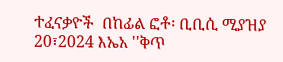ተፈናቃዮች  በከፊል ፎቶ፡ ቢቢሲ ሚያዝያ 20፣2024 እኤአ ''ቅጥ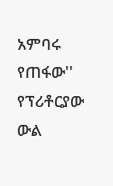አምባሩ የጠፋው'' የፕሪቶርያው ውል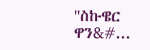''ስኩዌር ዋን&#...